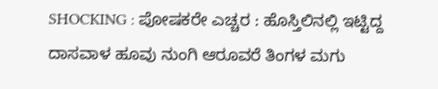SHOCKING : ಪೋಷಕರೇ ಎಚ್ಚರ : ಹೊಸ್ತಿಲಿನಲ್ಲಿ ಇಟ್ಟಿದ್ದ ದಾಸವಾಳ ಹೂವು ನುಂಗಿ ಆರೂವರೆ ತಿಂಗಳ ಮಗು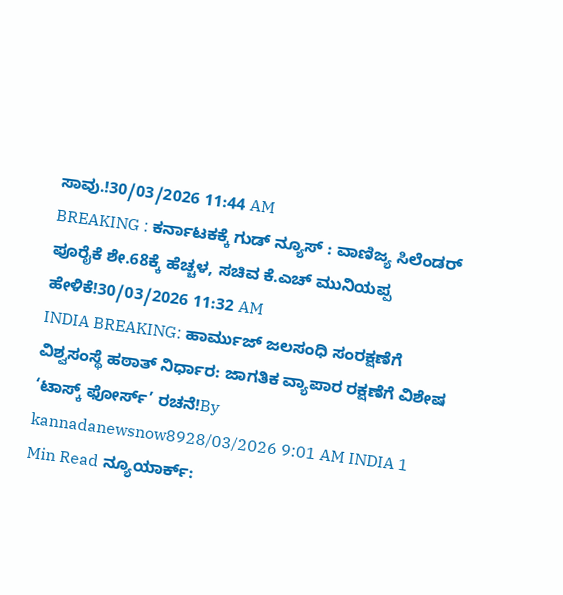ಸಾವು.!30/03/2026 11:44 AM
BREAKING : ಕರ್ನಾಟಕಕ್ಕೆ ಗುಡ್ ನ್ಯೂಸ್ : ವಾಣಿಜ್ಯ ಸಿಲೆಂಡರ್ ಪೂರೈಕೆ ಶೇ.68ಕ್ಕೆ ಹೆಚ್ಚಳ, ಸಚಿವ ಕೆ.ಎಚ್ ಮುನಿಯಪ್ಪ ಹೇಳಿಕೆ!30/03/2026 11:32 AM
INDIA BREAKING: ಹಾರ್ಮುಜ್ ಜಲಸಂಧಿ ಸಂರಕ್ಷಣೆಗೆ ವಿಶ್ವಸಂಸ್ಥೆ ಹಠಾತ್ ನಿರ್ಧಾರ: ಜಾಗತಿಕ ವ್ಯಾಪಾರ ರಕ್ಷಣೆಗೆ ವಿಶೇಷ ‘ಟಾಸ್ಕ್ ಫೋರ್ಸ್’ ರಚನೆ!By kannadanewsnow8928/03/2026 9:01 AM INDIA 1 Min Read ನ್ಯೂಯಾರ್ಕ್: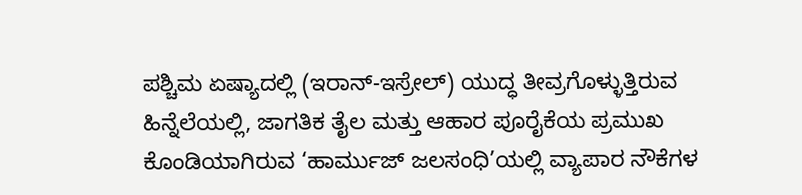ಪಶ್ಚಿಮ ಏಷ್ಯಾದಲ್ಲಿ (ಇರಾನ್-ಇಸ್ರೇಲ್) ಯುದ್ಧ ತೀವ್ರಗೊಳ್ಳುತ್ತಿರುವ ಹಿನ್ನೆಲೆಯಲ್ಲಿ, ಜಾಗತಿಕ ತೈಲ ಮತ್ತು ಆಹಾರ ಪೂರೈಕೆಯ ಪ್ರಮುಖ ಕೊಂಡಿಯಾಗಿರುವ ‘ಹಾರ್ಮುಜ್ ಜಲಸಂಧಿ’ಯಲ್ಲಿ ವ್ಯಾಪಾರ ನೌಕೆಗಳ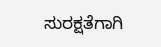ಸುರಕ್ಷತೆಗಾಗಿ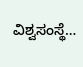ವಿಶ್ವಸಂಸ್ಥೆ…